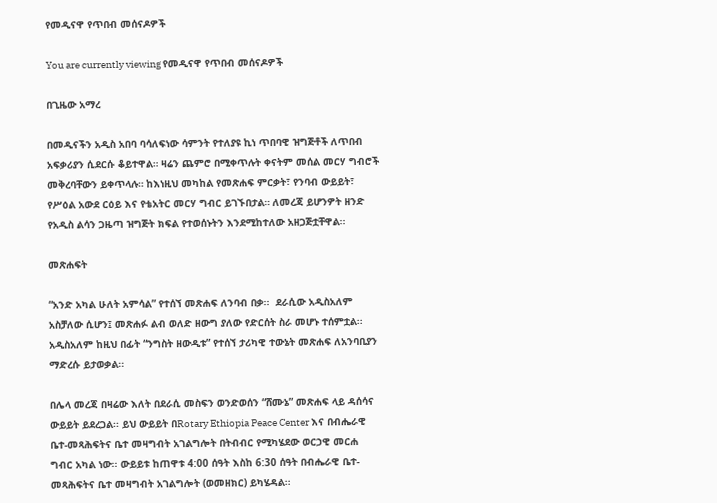የመዲናዋ የጥበብ መሰናዶዎች

You are currently viewing የመዲናዋ የጥበብ መሰናዶዎች

በጊዜው አማረ

በመዲናችን አዲስ አበባ ባሳለፍነው ሳምንት የተለያዩ ኪነ ጥበባዊ ዝግጅቶች ለጥበብ አፍቃሪያን ሲደርሱ ቆይተዋል። ዛሬን ጨምሮ በሚቀጥሉት ቀናትም መሰል መርሃ ግብሮች መቅረባቸውን ይቀጥላሉ። ከእነዚህ መካከል የመጽሐፍ ምርቃት፣ የንባብ ውይይት፣ የሥዕል አውደ ርዕይ እና የቴአትር መርሃ ግብር ይገኙበታል። ለመረጃ ይሆንዎት ዘንድ የአዲስ ልሳን ጋዜጣ ዝግጅት ክፍል የተወሰኑትን እንደሚከተለው አዘጋጅቷቸዋል፡፡

መጽሐፍት

“አንድ አካል ሁለት አምሳል” የተሰኘ መጽሐፍ ለንባብ በቃ፡፡  ደራሲው አዲስአለም አስቻለው ሲሆን፤ መጽሐፉ ልብ ወለድ ዘውግ ያለው የድርሰት ስራ መሆኑ ተሰምቷል፡፡ አዲስአለም ከዚህ በፊት “ንግስት ዘውዲቱ” የተሰኘ ታሪካዊ ተውኔት መጽሐፍ ለአንባቢያን ማድረሱ ይታወቃል፡፡

በሌላ መረጃ በዛሬው እለት በደራሲ መስፍን ወንድወሰን “ሸሙኔ” መጽሐፍ ላይ ዳሰሳና ውይይት ይደረጋል፡፡ ይህ ውይይት በRotary Ethiopia Peace Center እና በብሔራዊ ቤተ-መጻሕፍትና ቤተ መዛግብት አገልግሎት በትብብር የሚካሄደው ወርኃዊ መርሐ ግብር አካል ነው፡፡ ውይይቱ ከጠዋቱ 4:00 ሰዓት እስከ 6:30 ሰዓት በብሔራዊ ቤተ-መጻሕፍትና ቤተ መዛግብት አገልግሎት (ወመዘክር) ይካሄዳል፡፡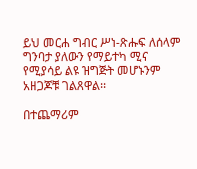ይህ መርሐ ግብር ሥነ-ጽሑፍ ለሰላም ግንባታ ያለውን የማይተካ ሚና የሚያሳይ ልዩ ዝግጅት መሆኑንም አዘጋጆቹ ገልጸዋል፡፡

በተጨማሪም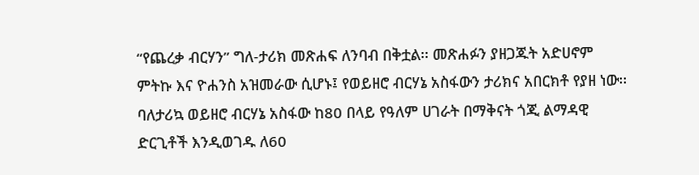“የጨረቃ ብርሃን” ግለ-ታሪክ መጽሐፍ ለንባብ በቅቷል፡፡ መጽሐፉን ያዘጋጁት አድሀኖም ምትኩ እና ዮሐንስ አዝመራው ሲሆኑ፤ የወይዘሮ ብርሃኔ አስፋውን ታሪክና አበርክቶ የያዘ ነው፡፡ ባለታሪኳ ወይዘሮ ብርሃኔ አስፋው ከ80 በላይ የዓለም ሀገራት በማቅናት ጎጂ ልማዳዊ ድርጊቶች እንዲወገዱ ለ60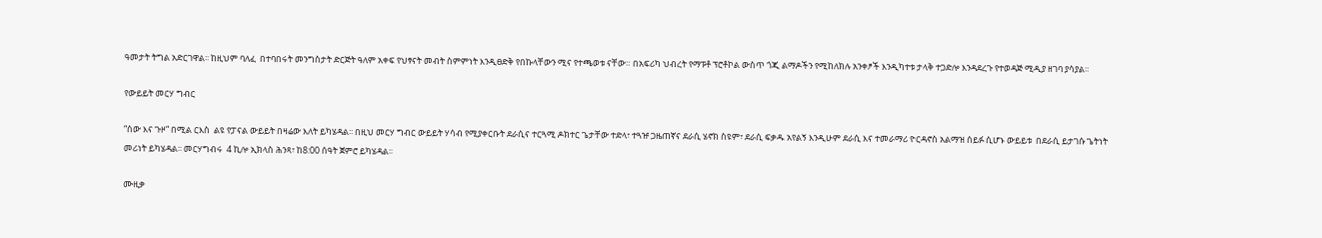ዓመታት ትግል አድርገዋል፡፡ ከዚህም ባለፈ  በተባበሩት መንግስታት ድርጅት ዓለም አቀፍ የህፃናት መብት ስምምነት እንዲፀድቅ የበኩላቸውን ሚና የተጫወቱ ናቸው። በአፍሪካ ህብረት የማፑቶ ፕሮቶኮል ውስጥ ጎጂ ልማዶችን የሚከለክሉ አንቀፆች እንዲካተቱ ታላቅ ተጋድሎ እንዳደረጉ የተወዳጅ ሚዲያ ዘገባ ያሳያል፡፡

የውይይት መርሃ ግብር

“ሰው እና ጉዞ“ በሚል ርእስ  ልዩ የፓናል ውይይት በዛሬው እለት ይካሄዳል፡፡ በዚህ መርሃ ግብር ውይይት ሃሳብ የሚያቀርቡት ደራሲና ተርጓሚ ዶክተር ጌታቸው ተድላ፣ ተጓዡ ጋዜጠኛና ደራሲ ሄኖክ ስዩም፣ ደራሲ ፍቃዱ አየልኝ እንዲሁም ደራሲ እና ተመራማሪ ዮርዳኖስ አልማዝ ሰይፉ ሲሆኑ ውይይቱ  በደራሲ ይታገሱ ጌትነት መሪነት ይካሄዳል፡፡ መርሃግብሩ  4 ኪሎ ኢክላስ ሕንጻ፣ ከ8:00 ሰዓት ጀምሮ ይካሄዳል፡፡

ሙዚቃ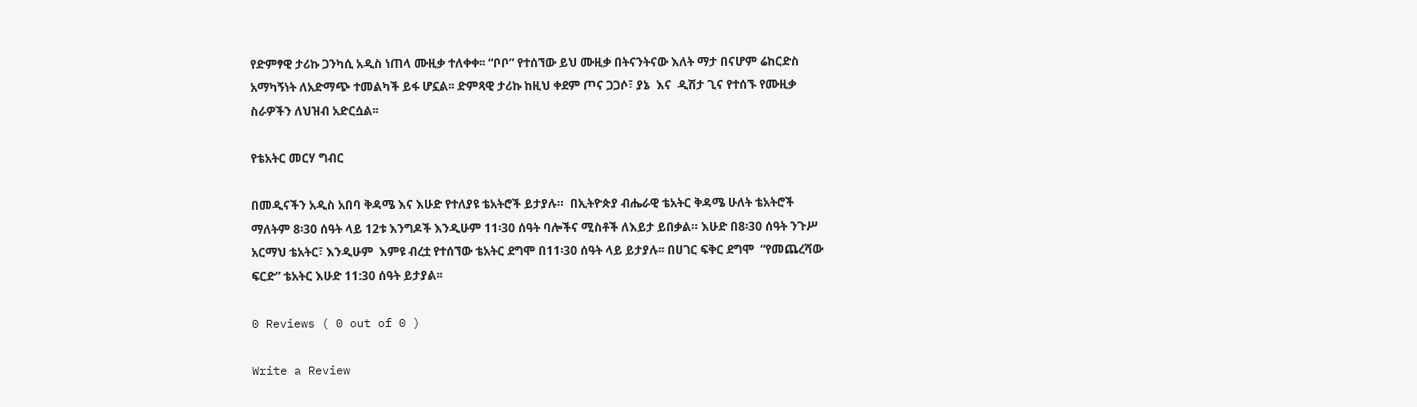የድምፃዊ ታሪኩ ጋንካሲ አዲስ ነጠላ ሙዚቃ ተለቀቀ፡፡ “ቦቦ” የተሰኘው ይህ ሙዚቃ በትናንትናው እለት ማታ በናሆም ሬከርድስ አማካኝነት ለአድማጭ ተመልካች ይፋ ሆኗል፡፡ ድምጻዊ ታሪኩ ከዚህ ቀደም ጦና ጋጋሶ፣ ያኔ  እና  ዲሽታ ጊና የተሰኙ የሙዚቃ ስራዎችን ለህዝብ አድርሷል፡፡

የቴአትር መርሃ ግብር

በመዲናችን አዲስ አበባ ቅዳሜ እና እሁድ የተለያዩ ቴአትሮች ይታያሉ።  በኢትዮጵያ ብሔራዊ ቴአትር ቅዳሜ ሁለት ቴአትሮች ማለትም 8፡30 ሰዓት ላይ 12ቱ እንግዶች እንዲሁም 11፡30 ሰዓት ባሎችና ሚስቶች ለእይታ ይበቃል። እሁድ በ8፡30 ሰዓት ንጉሥ አርማህ ቴአትር፣ እንዲሁም  እምዩ ብረቷ የተሰኘው ቴአትር ደግሞ በ11፡30 ሰዓት ላይ ይታያሉ፡፡ በሀገር ፍቅር ደግሞ  “የመጨረሻው ፍርድ” ቴአትር እሁድ 11:30 ሰዓት ይታያል፡፡

0 Reviews ( 0 out of 0 )

Write a Review